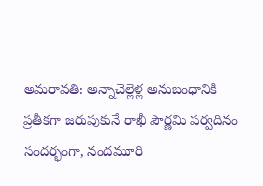అమరావతి: అన్నాచెల్లెళ్ల అనుబంధానికి ప్రతీకగా జరుపుకునే రాఖీ పౌర్ణమి పర్వదినం సందర్భంగా, నందమూరి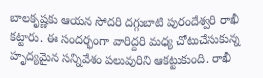బాలకృష్ణకు ఆయన సోదరి దగ్గుబాటి పురందేశ్వరి రాఖీ కట్టారు. ఈ సందర్భంగా వారిద్దరి మధ్య చోటుచేసుకున్న హృద్యమైన సన్నివేశం పలువురిని ఆకట్టుకుంది. రాఖీ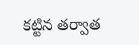కట్టిన తర్వాత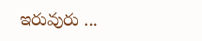ఇరువురు ...